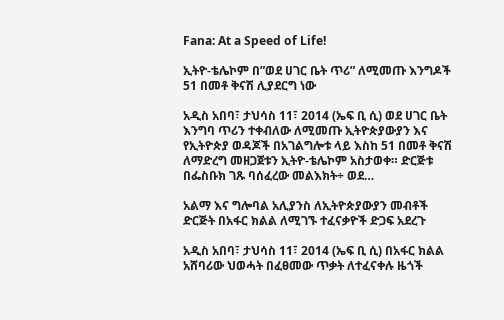Fana: At a Speed of Life!

ኢትዮ-ቴሌኮም በ”ወደ ሀገር ቤት ጥሪ” ለሚመጡ እንግዶች 51 በመቶ ቅናሽ ሊያደርግ ነው

አዲስ አበባ፣ ታህሳስ 11፣ 2014 (ኤፍ ቢ ሲ) ወደ ሀገር ቤት እንግባ ጥሪን ተቀብለው ለሚመጡ ኢትዮጵያውያን እና የኢትዮጵያ ወዳጆች በአገልግሎቱ ላይ እስከ 51 በመቶ ቅናሽ ለማድረግ መዘጋጀቱን ኢትዮ-ቴሌኮም አስታወቀ። ድርጅቱ በፌስቡክ ገጹ ባሰፈረው መልእክት÷ ወደ…

አልማ እና ግሎባል አሊያንስ ለኢትዮጵያውያን መብቶች ድርጅት በአፋር ክልል ለሚገኙ ተፈናቃዮች ድጋፍ አደረጉ

አዲስ አበባ፣ ታህሳስ 11፣ 2014 (ኤፍ ቢ ሲ) በአፋር ክልል አሸባሪው ህወሓት በፈፀመው ጥቃት ለተፈናቀሉ ዜጎች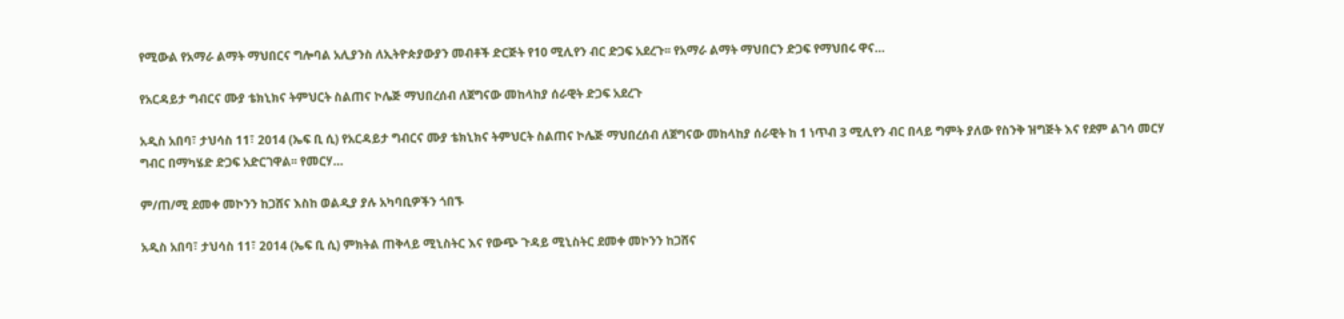የሚውል የአማራ ልማት ማህበርና ግሎባል አሊያንስ ለኢትዮጵያውያን መብቶች ድርጅት የ10 ሚሊየን ብር ድጋፍ አደረጉ፡፡ የአማራ ልማት ማህበርን ድጋፍ የማህበሩ ዋና…

የአርዳይታ ግብርና ሙያ ቴክኒክና ትምህርት ስልጠና ኮሌጅ ማህበረሰብ ለጀግናው መከላከያ ሰራዊት ድጋፍ አደረጉ

አዲስ አበባ፣ ታህሳስ 11፣ 2014 (ኤፍ ቢ ሲ) የአርዳይታ ግብርና ሙያ ቴክኒክና ትምህርት ስልጠና ኮሌጅ ማህበረሰብ ለጀግናው መከላከያ ሰራዊት ከ 1 ነጥብ 3 ሚሊየን ብር በላይ ግምት ያለው የስንቅ ዝግጅት እና የደም ልገሳ መርሃ ግብር በማካሄድ ድጋፍ አድርገዋል፡፡ የመርሃ…

ም/ጠ/ሚ ደመቀ መኮንን ከጋሸና እስከ ወልዲያ ያሉ አካባቢዎችን ጎበኙ

አዲስ አበባ፣ ታህሳስ 11፣ 2014 (ኤፍ ቢ ሲ) ምክትል ጠቅላይ ሚኒስትር እና የውጭ ጉዳይ ሚኒስትር ደመቀ መኮንን ከጋሸና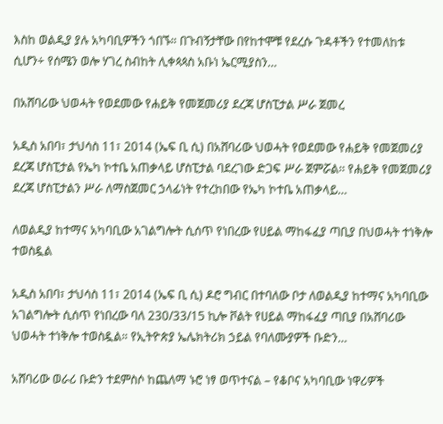እስከ ወልዲያ ያሉ አካባቢዎችን ጎበኙ። በጉብኝታቸው በየከተሞቹ የደረሱ ጉዳቶችን የተመለከቱ ሲሆን÷ የሰሜን ወሎ ሃገረ ስብከት ሊቀጳጳስ አቡነ ኤርሚያስን…

በአሸባሪው ህወሓት የወደመው የሐይቅ የመጀመሪያ ደረጃ ሆስፒታል ሥራ ጀመረ

አዲስ አበባ፣ ታህሳስ 11፣ 2014 (ኤፍ ቢ ሲ) በአሸባሪው ህወሓት የወደመው የሐይቅ የመጀመሪያ ደረጃ ሆስፒታል የኤካ ኮተቤ አጠቃላይ ሆስፒታል ባደረገው ድጋፍ ሥራ ጀምሯል፡፡ የሐይቅ የመጀመሪያ ደረጃ ሆስፒታልን ሥራ ለማስጀመር ኃላፊነት የተረከበው የኤካ ኮተቤ አጠቃላይ…

ለወልዲያ ከተማና አካባቢው አገልግሎት ሲሰጥ የነበረው የሀይል ማከፋፈያ ጣቢያ በህወሓት ተነቅሎ ተወስዷል

አዲስ አበባ፣ ታህሳስ 11፣ 2014 (ኤፍ ቢ ሲ) ዶሮ ግብር በተባለው ቦታ ለወልዲያ ከተማና አካባቢው አገልግሎት ሲሰጥ የነበረው ባለ 230/33/15 ኪሎ ቮልት የሀይል ማከፋፈያ ጣቢያ በአሸባሪው ህወሓት ተነቅሎ ተወስዷል። የኢትዮጵያ ኤሌክትሪክ ኃይል የባለሙያዎች ቡድን…

አሸባሪው ወራሪ ቡድን ተደምስሶ ከጨለማ ኑሮ ነፃ ወጥተናል – የቆቦና አካባቢው ነዋሪዎች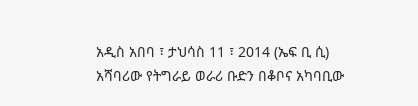አዲስ አበባ ፣ ታህሳስ 11 ፣ 2014 (ኤፍ ቢ ሲ) አሻባሪው የትግራይ ወራሪ ቡድን በቆቦና አካባቢው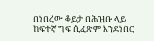በነበረው ቆይታ በሕዝቡ ላይ ከፍተኛ ግፍ ሲፈጽም እንደነበር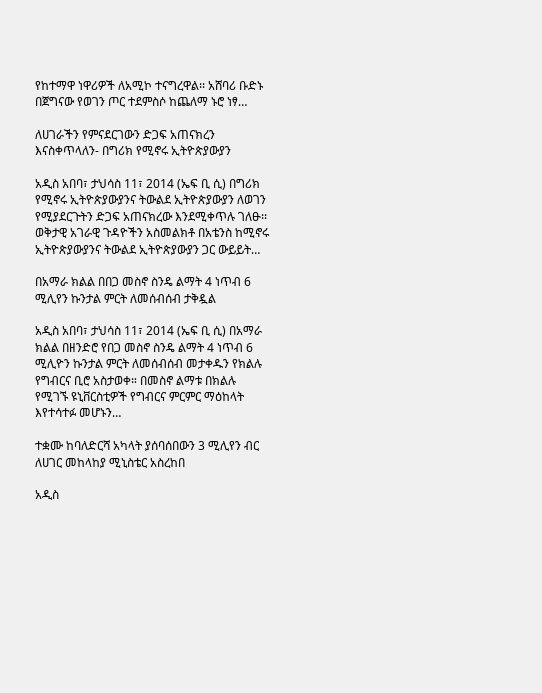የከተማዋ ነዋሪዎች ለአሚኮ ተናግረዋል፡፡ አሸባሪ ቡድኑ በጀግናው የወገን ጦር ተደምስሶ ከጨለማ ኑሮ ነፃ…

ለሀገራችን የምናደርገውን ድጋፍ አጠናክረን እናስቀጥላለን- በግሪክ የሚኖሩ ኢትዮጵያውያን

አዲስ አበባ፣ ታህሳስ 11፣ 2014 (ኤፍ ቢ ሲ) በግሪክ የሚኖሩ ኢትዮጵያውያንና ትውልደ ኢትዮጵያውያን ለወገን የሚያደርጉትን ድጋፍ አጠናክረው እንደሚቀጥሉ ገለፁ፡፡ ወቅታዊ አገራዊ ጉዳዮችን አስመልክቶ በአቴንስ ከሚኖሩ ኢትዮጵያውያንና ትውልደ ኢትዮጵያውያን ጋር ውይይት…

በአማራ ክልል በበጋ መስኖ ስንዴ ልማት 4 ነጥብ 6 ሚሊየን ኩንታል ምርት ለመሰብሰብ ታቅዷል

አዲስ አበባ፣ ታህሳስ 11፣ 2014 (ኤፍ ቢ ሲ) በአማራ ክልል በዘንድሮ የበጋ መስኖ ስንዴ ልማት 4 ነጥብ 6 ሚሊዮን ኩንታል ምርት ለመሰብሰብ መታቀዱን የክልሉ የግብርና ቢሮ አስታወቀ። በመስኖ ልማቱ በክልሉ የሚገኙ ዩኒቨርስቲዎች የግብርና ምርምር ማዕከላት እየተሳተፉ መሆኑን…

ተቋሙ ከባለድርሻ አካላት ያሰባሰበውን 3 ሚሊየን ብር ለሀገር መከላከያ ሚኒስቴር አስረከበ

አዲስ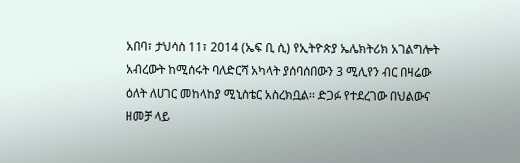አበባ፣ ታህሳስ 11፣ 2014 (ኤፍ ቢ ሲ) የኢትዮጵያ ኤሌክትሪክ አገልግሎት አብረውት ከሚሰሩት ባለድርሻ አካላት ያሰባሰበውን 3 ሚሊየን ብር በዛሬው ዕለት ለሀገር መከላከያ ሚኒስቴር አስረክቧል፡፡ ድጋፉ የተደረገው በህልውና ዘመቻ ላይ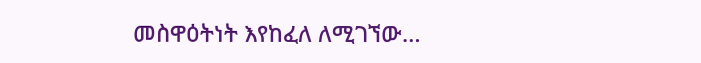መስዋዕትነት እየከፈለ ለሚገኘው…